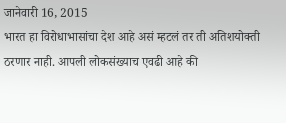जानेवारी 16, 2015
भारत हा विरोधाभासांचा देश आहे असं म्हटलं तर ती अतिशयोक्ती ठरणार नाही. आपली लोकसंख्याच एवढी आहे की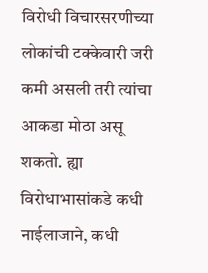विरोधी विचारसरणीच्या लोकांची टक्केवारी जरी कमी असली तरी त्यांचा आकडा मोठा असू शकतो. ह्या विरोधाभासांकडे कधी नाईलाजाने, कधी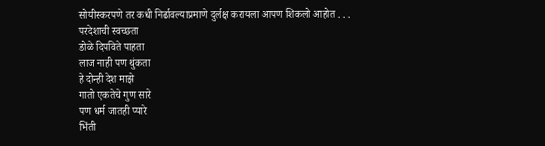सोयीस्करपणे तर कधी निर्ढावल्याप्रमाणे दुर्लक्ष करायला आपण शिकलो आहोत . . .
परदेशाची स्वच्छता
डोळे दिपविते पाहता
लाज नाही पण थुंकता
हे दोन्ही देश माझे
गातो एकतेचे गुण सारे
पण धर्म जातही प्यारे
भिंती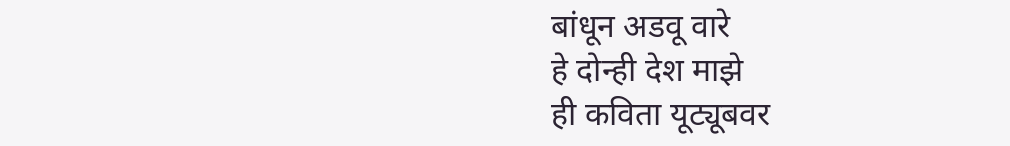बांधून अडवू वारे
हे दोन्ही देश माझे
ही कविता यूट्यूबवर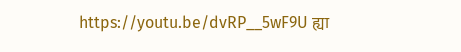https://youtu.be/dvRP__5wF9U ह्या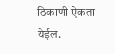ठिकाणी ऐकता येईल.